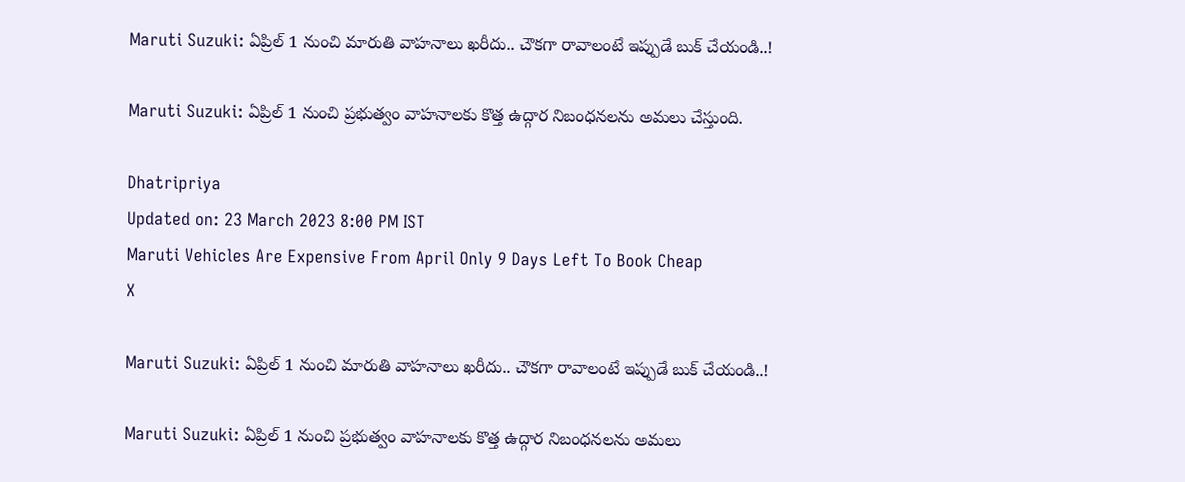Maruti Suzuki: ఏప్రిల్ 1 నుంచి మారుతి వాహనాలు ఖరీదు.. చౌకగా రావాలంటే ఇప్పుడే బుక్‌ చేయండి..!

Maruti Suzuki: ఏప్రిల్ 1 నుంచి ప్రభుత్వం వాహనాలకు కొత్త ఉద్గార నిబంధనలను అమలు చేస్తుంది.

Dhatripriya
Updated on: 23 March 2023 8:00 PM IST
Maruti Vehicles Are Expensive From April Only 9 Days Left To Book Cheap
X

Maruti Suzuki: ఏప్రిల్ 1 నుంచి మారుతి వాహనాలు ఖరీదు.. చౌకగా రావాలంటే ఇప్పుడే బుక్‌ చేయండి..!

Maruti Suzuki: ఏప్రిల్ 1 నుంచి ప్రభుత్వం వాహనాలకు కొత్త ఉద్గార నిబంధనలను అమలు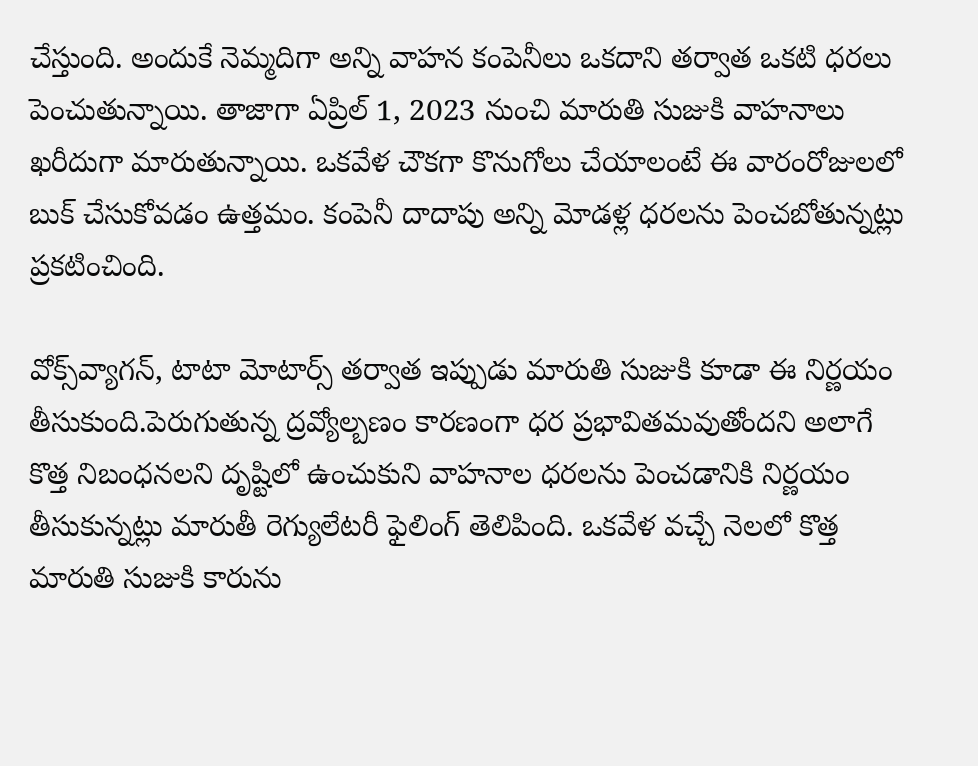చేస్తుంది. అందుకే నెమ్మదిగా అన్ని వాహన కంపెనీలు ఒకదాని తర్వాత ఒకటి ధరలు పెంచుతున్నాయి. తాజాగా ఏప్రిల్ 1, 2023 నుంచి మారుతి సుజుకి వాహనాలు ఖరీదుగా మారుతున్నాయి. ఒకవేళ చౌకగా కొనుగోలు చేయాలంటే ఈ వారంరోజులలో బుక్‌ చేసుకోవడం ఉత్తమం. కంపెనీ దాదాపు అన్ని మోడళ్ల ధరలను పెంచబోతున్నట్లు ప్రకటించింది.

వోక్స్‌వ్యాగన్, టాటా మోటార్స్ తర్వాత ఇప్పుడు మారుతి సుజుకి కూడా ఈ నిర్ణయం తీసుకుంది.పెరుగుతున్న ద్రవ్యోల్బణం కారణంగా ధర ప్రభావితమవుతోందని అలాగే కొత్త నిబంధనలని దృష్టిలో ఉంచుకుని వాహనాల ధరలను పెంచడానికి నిర్ణయం తీసుకున్నట్లు మారుతీ రెగ్యులేటరీ ఫైలింగ్ తెలిపింది. ఒకవేళ వచ్చే నెలలో కొత్త మారుతి సుజుకి కారును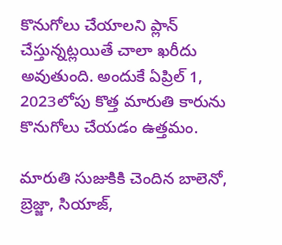కొనుగోలు చేయాలని ప్లాన్ చేస్తున్నట్లయితే చాలా ఖరీదు అవుతుంది. అందుకే ఏప్రిల్ 1, 2023లోపు కొత్త మారుతి కారును కొనుగోలు చేయడం ఉత్తమం.

మారుతి సుజుకికి చెందిన బాలెనో, బ్రెజ్జా, సియాజ్,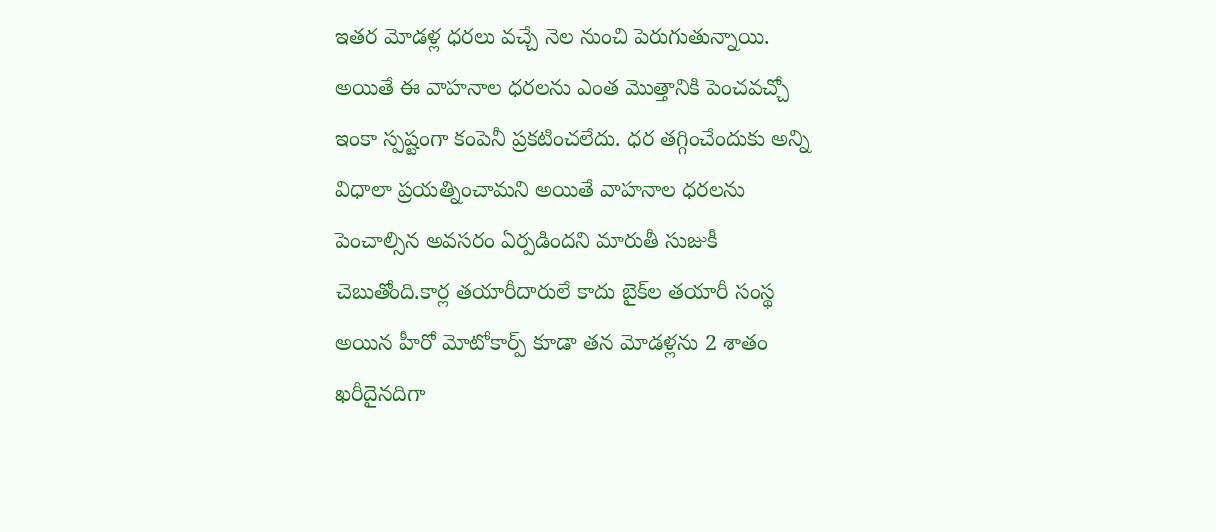ఇతర మోడళ్ల ధరలు వచ్చే నెల నుంచి పెరుగుతున్నాయి. అయితే ఈ వాహనాల ధరలను ఎంత మొత్తానికి పెంచవచ్చో ఇంకా స్పష్టంగా కంపెనీ ప్రకటించలేదు. ధర తగ్గించేందుకు అన్ని విధాలా ప్రయత్నించామని అయితే వాహనాల ధరలను పెంచాల్సిన అవసరం ఏర్పడిందని మారుతీ సుజుకీ చెబుతోంది.కార్ల తయారీదారులే కాదు బైక్‌ల తయారీ సంస్థ అయిన హీరో మోటోకార్ప్ కూడా తన మోడళ్లను 2 శాతం ఖరీదైనదిగా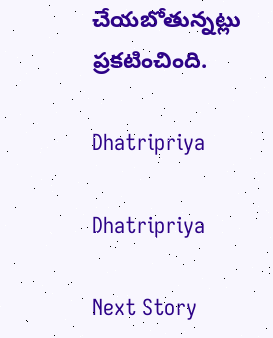చేయబోతున్నట్లు ప్రకటించింది.

Dhatripriya

Dhatripriya

Next Story